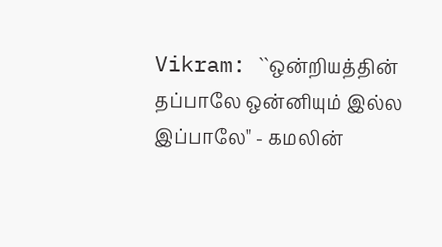Vikram: ``ஒன்றியத்தின் தப்பாலே ஒன்னியும் இல்ல இப்பாலே" - கமலின்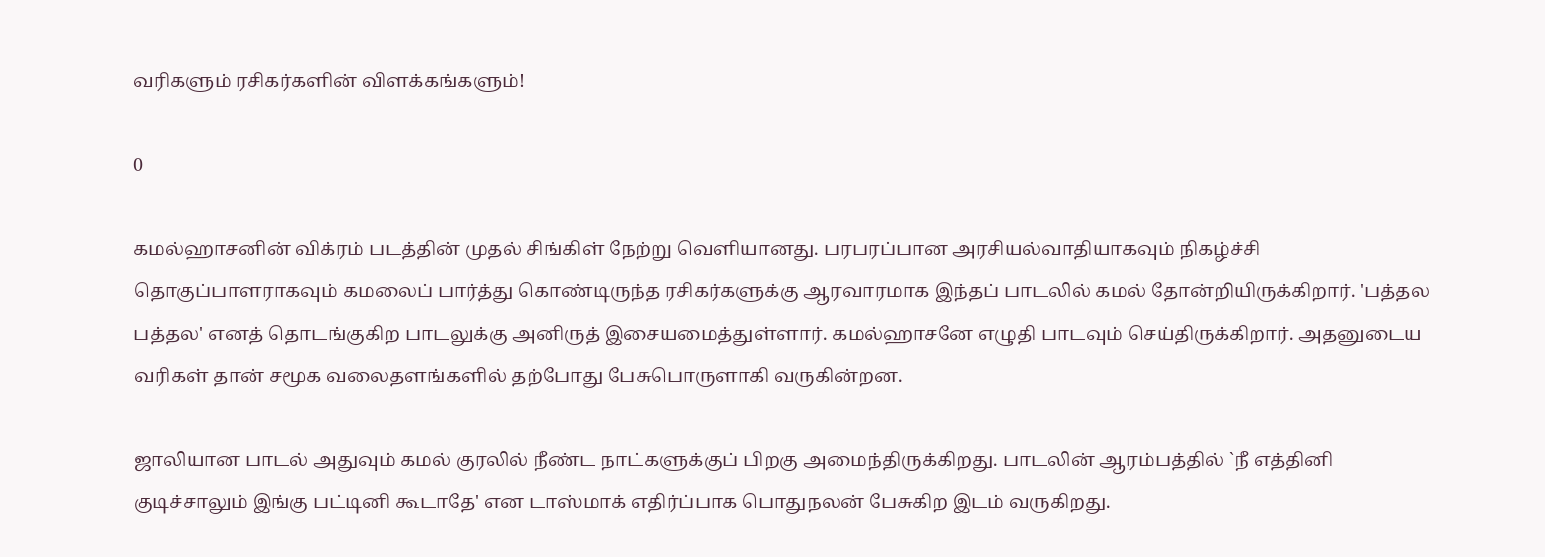வரிகளும் ரசிகர்களின் விளக்கங்களும்!

0

கமல்ஹாசனின் விக்ரம் படத்தின் முதல் சிங்கிள் நேற்று வெளியானது. பரபரப்பான அரசியல்வாதியாகவும் நிகழ்ச்சி தொகுப்பாளராகவும் கமலைப் பார்த்து கொண்டிருந்த ரசிகர்களுக்கு ஆரவாரமாக இந்தப் பாடலில் கமல் தோன்றியிருக்கிறார். 'பத்தல பத்தல' எனத் தொடங்குகிற பாடலுக்கு அனிருத் இசையமைத்துள்ளார். கமல்ஹாசனே எழுதி பாடவும் செய்திருக்கிறார். அதனுடைய வரிகள் தான் சமூக வலைதளங்களில் தற்போது பேசுபொருளாகி வருகின்றன.

ஜாலியான பாடல் அதுவும் கமல் குரலில் நீண்ட நாட்களுக்குப் பிறகு அமைந்திருக்கிறது. பாடலின் ஆரம்பத்தில் `நீ எத்தினி குடிச்சாலும் இங்கு பட்டினி கூடாதே' என டாஸ்மாக் எதிர்ப்பாக பொதுநலன் பேசுகிற இடம் வருகிறது.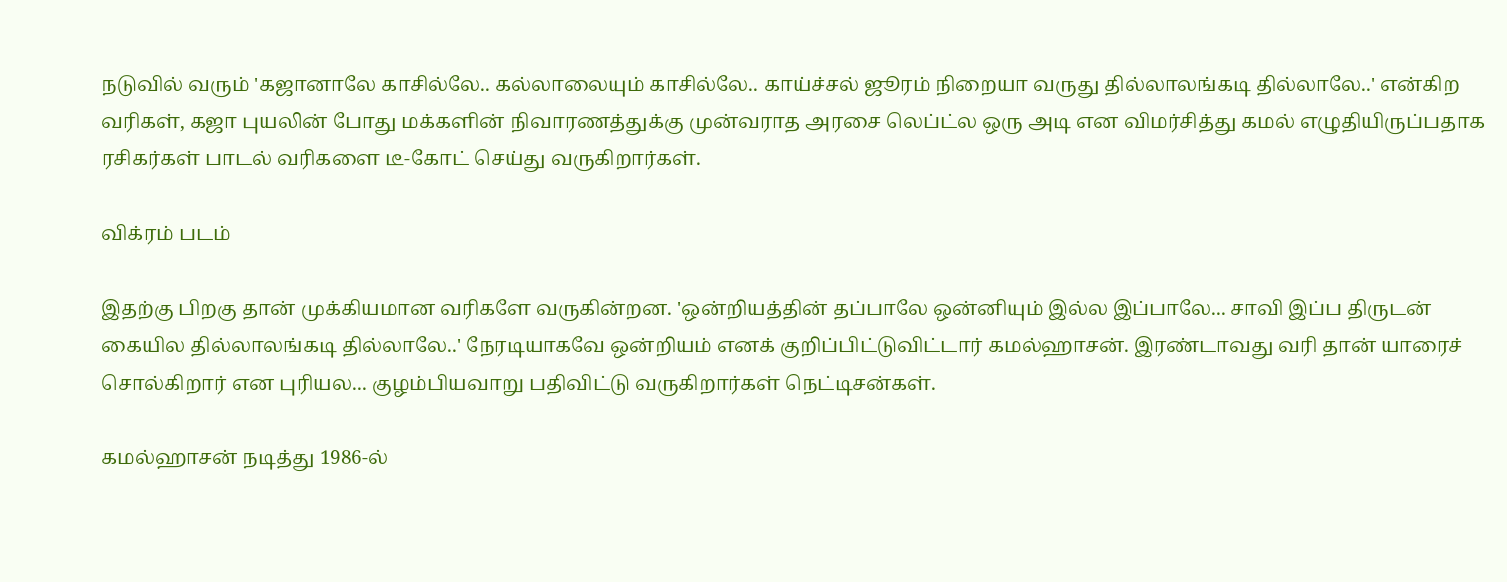நடுவில் வரும் 'கஜானாலே காசில்லே.. கல்லாலையும் காசில்லே.. காய்ச்சல் ஜூரம் நிறையா வருது தில்லாலங்கடி தில்லாலே..' என்கிற வரிகள், கஜா புயலின் போது மக்களின் நிவாரணத்துக்கு முன்வராத அரசை லெப்ட்ல ஒரு அடி என விமர்சித்து கமல் எழுதியிருப்பதாக ரசிகர்கள் பாடல் வரிகளை டீ-கோட் செய்து வருகிறார்கள்.

விக்ரம் படம்

இதற்கு பிறகு தான் முக்கியமான வரிகளே வருகின்றன. 'ஒன்றியத்தின் தப்பாலே ஒன்னியும் இல்ல இப்பாலே... சாவி இப்ப திருடன் கையில தில்லாலங்கடி தில்லாலே..' நேரடியாகவே ஒன்றியம் எனக் குறிப்பிட்டுவிட்டார் கமல்ஹாசன். இரண்டாவது வரி தான் யாரைச் சொல்கிறார் என புரியல... குழம்பியவாறு பதிவிட்டு வருகிறார்கள் நெட்டிசன்கள்.

கமல்ஹாசன் நடித்து 1986-ல்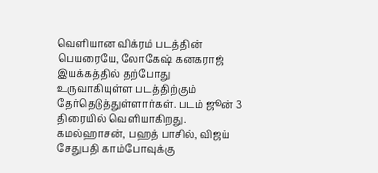வெளியான விக்ரம் படத்தின் பெயரையே, லோகேஷ் கனகராஜ் இயக்கத்தில் தற்போது உருவாகியுள்ள படத்திற்கும் தேர்தெடுத்துள்ளார்கள். படம் ஜூன் 3 திரையில் வெளியாகிறது. கமல்ஹாசன், பஹத் பாசில், விஜய் சேதுபதி காம்போவுக்கு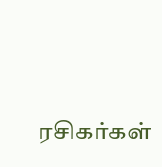ரசிகர்கள்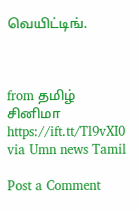வெயிட்டிங்.



from தமிழ் சினிமா https://ift.tt/Tl9vXI0
via Umn news Tamil

Post a Comment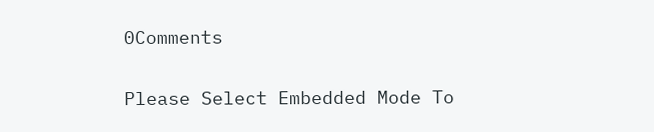0Comments

Please Select Embedded Mode To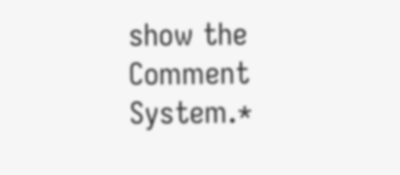show the Comment System.*